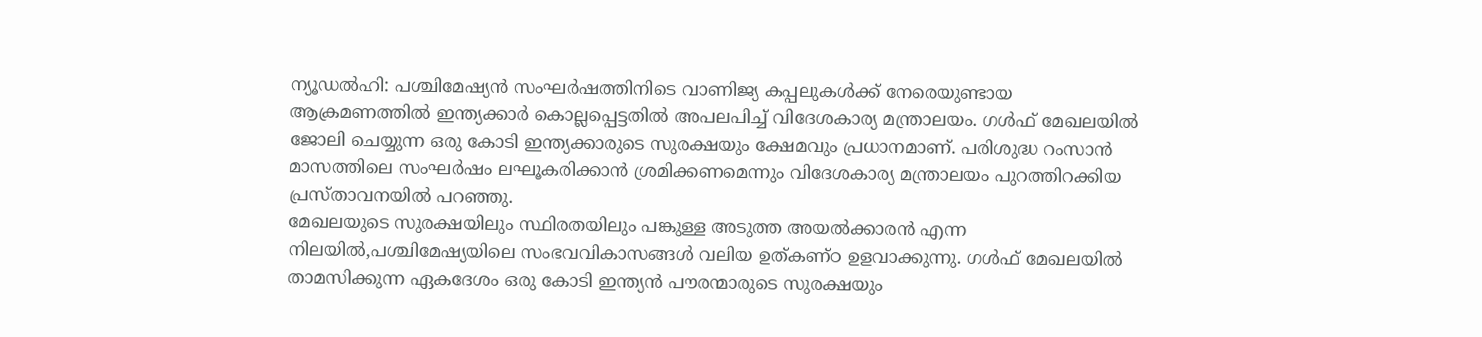ന്യൂഡൽഹി: പശ്ചിമേഷ്യൻ സംഘർഷത്തിനിടെ വാണിജ്യ കപ്പലുകൾക്ക് നേരെയുണ്ടായ ആക്രമണത്തിൽ ഇന്ത്യക്കാർ കൊല്ലപ്പെട്ടതിൽ അപലപിച്ച് വിദേശകാര്യ മന്ത്രാലയം. ഗൾഫ് മേഖലയിൽ ജോലി ചെയ്യുന്ന ഒരു കോടി ഇന്ത്യക്കാരുടെ സുരക്ഷയും ക്ഷേമവും പ്രധാനമാണ്. പരിശുദ്ധ റംസാൻ മാസത്തിലെ സംഘർഷം ലഘൂകരിക്കാൻ ശ്രമിക്കണമെന്നും വിദേശകാര്യ മന്ത്രാലയം പുറത്തിറക്കിയ പ്രസ്താവനയിൽ പറഞ്ഞു.
മേഖലയുടെ സുരക്ഷയിലും സ്ഥിരതയിലും പങ്കുള്ള അടുത്ത അയൽക്കാരൻ എന്ന നിലയിൽ,പശ്ചിമേഷ്യയിലെ സംഭവവികാസങ്ങൾ വലിയ ഉത്കണ്ഠ ഉളവാക്കുന്നു. ഗൾഫ് മേഖലയിൽ താമസിക്കുന്ന ഏകദേശം ഒരു കോടി ഇന്ത്യൻ പൗരന്മാരുടെ സുരക്ഷയും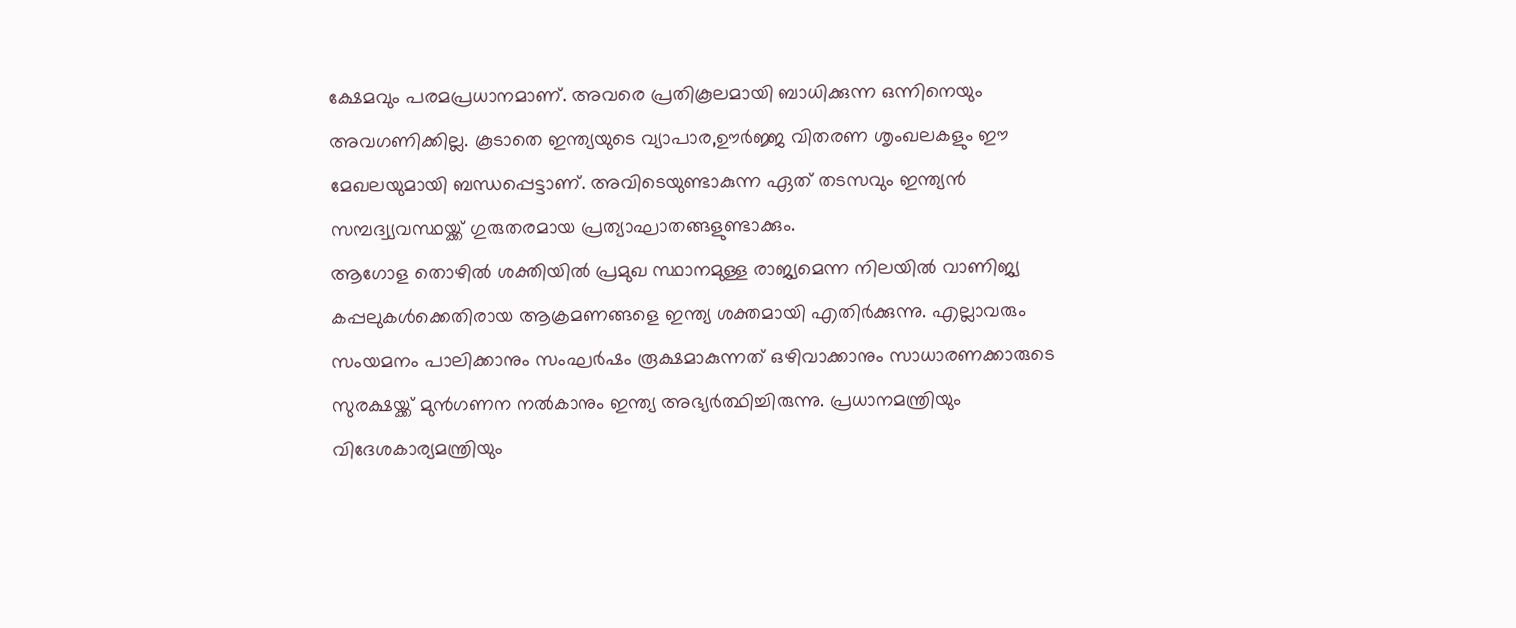ക്ഷേമവും പരമപ്രധാനമാണ്. അവരെ പ്രതികൂലമായി ബാധിക്കുന്ന ഒന്നിനെയും അവഗണിക്കില്ല. കൂടാതെ ഇന്ത്യയുടെ വ്യാപാര,ഊർജ്ജ വിതരണ ശൃംഖലകളും ഈ മേഖലയുമായി ബന്ധപ്പെട്ടാണ്. അവിടെയുണ്ടാകുന്ന ഏത് തടസവും ഇന്ത്യൻ സമ്പദ്വ്യവസ്ഥയ്ക്ക് ഗുരുതരമായ പ്രത്യാഘാതങ്ങളുണ്ടാക്കും.
ആഗോള തൊഴിൽ ശക്തിയിൽ പ്രമുഖ സ്ഥാനമുള്ള രാജ്യമെന്ന നിലയിൽ വാണിജ്യ കപ്പലുകൾക്കെതിരായ ആക്രമണങ്ങളെ ഇന്ത്യ ശക്തമായി എതിർക്കുന്നു. എല്ലാവരും സംയമനം പാലിക്കാനും സംഘർഷം രൂക്ഷമാകുന്നത് ഒഴിവാക്കാനും സാധാരണക്കാരുടെ സുരക്ഷയ്ക്ക് മുൻഗണന നൽകാനും ഇന്ത്യ അഭ്യർത്ഥിച്ചിരുന്നു. പ്രധാനമന്ത്രിയും വിദേശകാര്യമന്ത്രിയും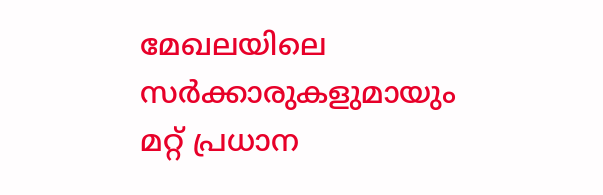മേഖലയിലെ സർക്കാരുകളുമായും മറ്റ് പ്രധാന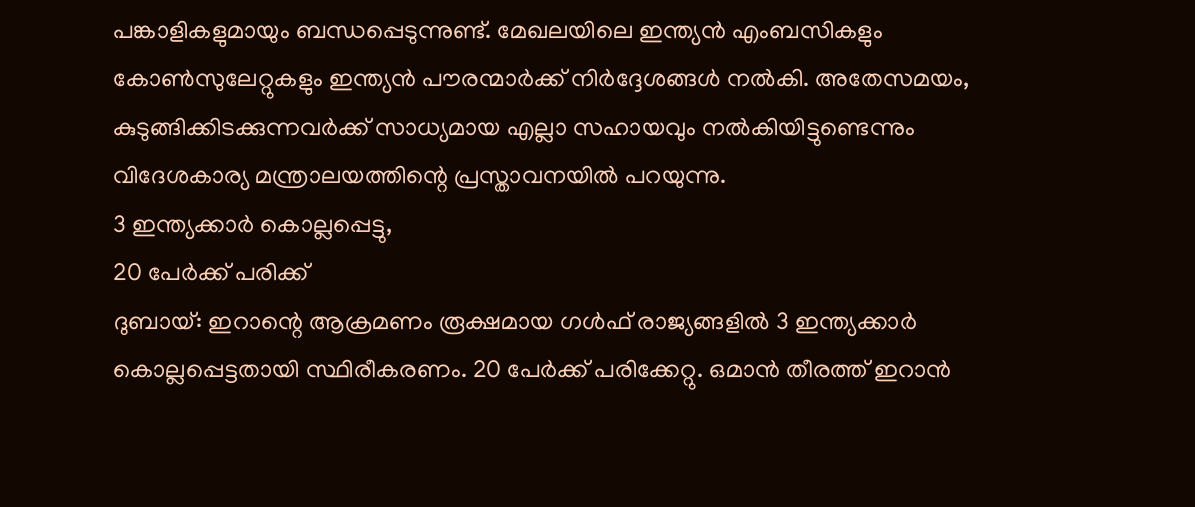പങ്കാളികളുമായും ബന്ധപ്പെടുന്നുണ്ട്. മേഖലയിലെ ഇന്ത്യൻ എംബസികളും കോൺസുലേറ്റുകളും ഇന്ത്യൻ പൗരന്മാർക്ക് നിർദ്ദേശങ്ങൾ നൽകി. അതേസമയം, കുടുങ്ങിക്കിടക്കുന്നവർക്ക് സാധ്യമായ എല്ലാ സഹായവും നൽകിയിട്ടുണ്ടെന്നും വിദേശകാര്യ മന്ത്രാലയത്തിന്റെ പ്രസ്താവനയിൽ പറയുന്നു.
3 ഇന്ത്യക്കാർ കൊല്ലപ്പെട്ടു,
20 പേർക്ക് പരിക്ക്
ദുബായ്: ഇറാന്റെ ആക്രമണം രൂക്ഷമായ ഗൾഫ് രാജ്യങ്ങളിൽ 3 ഇന്ത്യക്കാർ കൊല്ലപ്പെട്ടതായി സ്ഥിരീകരണം. 20 പേർക്ക് പരിക്കേറ്റു. ഒമാൻ തീരത്ത് ഇറാൻ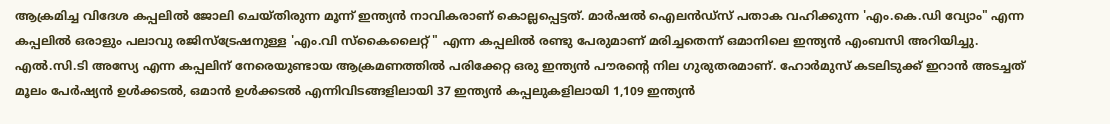ആക്രമിച്ച വിദേശ കപ്പലിൽ ജോലി ചെയ്തിരുന്ന മൂന്ന് ഇന്ത്യൻ നാവികരാണ് കൊല്ലപ്പെട്ടത്. മാർഷൽ ഐലൻഡ്സ് പതാക വഹിക്കുന്ന 'എം.കെ.ഡി വ്യോം" എന്ന കപ്പലിൽ ഒരാളും പലാവു രജിസ്ട്രേഷനുള്ള 'എം.വി സ്കൈലൈറ്റ് " എന്ന കപ്പലിൽ രണ്ടു പേരുമാണ് മരിച്ചതെന്ന് ഒമാനിലെ ഇന്ത്യൻ എംബസി അറിയിച്ചു. എൽ.സി.ടി അസ്യേ എന്ന കപ്പലിന് നേരെയുണ്ടായ ആക്രമണത്തിൽ പരിക്കേറ്റ ഒരു ഇന്ത്യൻ പൗരന്റെ നില ഗുരുതരമാണ്. ഹോർമുസ് കടലിടുക്ക് ഇറാൻ അടച്ചത് മൂലം പേർഷ്യൻ ഉൾക്കടൽ, ഒമാൻ ഉൾക്കടൽ എന്നിവിടങ്ങളിലായി 37 ഇന്ത്യൻ കപ്പലുകളിലായി 1,109 ഇന്ത്യൻ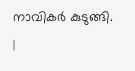നാവികർ കുടുങ്ങി.
|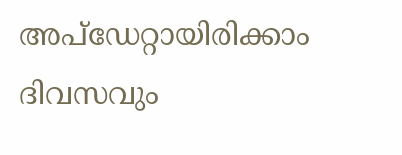അപ്ഡേറ്റായിരിക്കാം ദിവസവും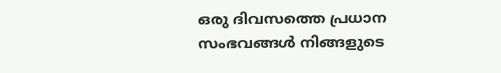ഒരു ദിവസത്തെ പ്രധാന സംഭവങ്ങൾ നിങ്ങളുടെ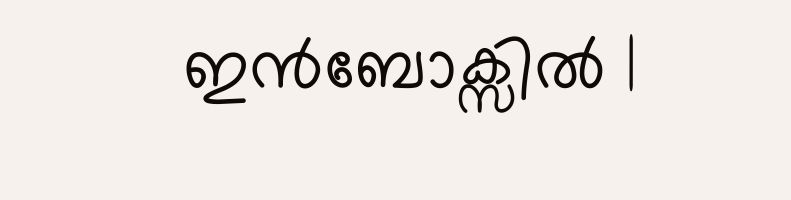ഇൻബോക്സിൽ |